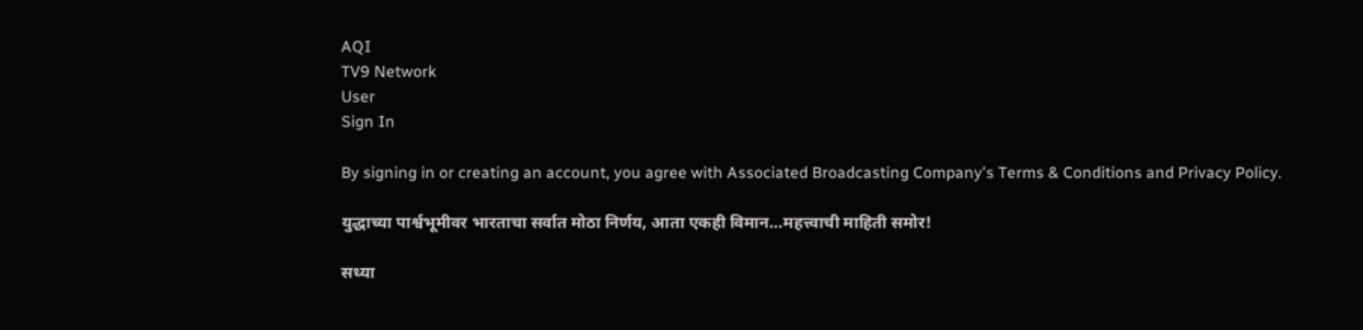AQI
TV9 Network
User
Sign In

By signing in or creating an account, you agree with Associated Broadcasting Company's Terms & Conditions and Privacy Policy.

युद्धाच्या पार्श्वभूमीवर भारताचा सर्वात मोठा निर्णय, आता एकही विमान…महत्त्वाची माहिती समोर!

सध्या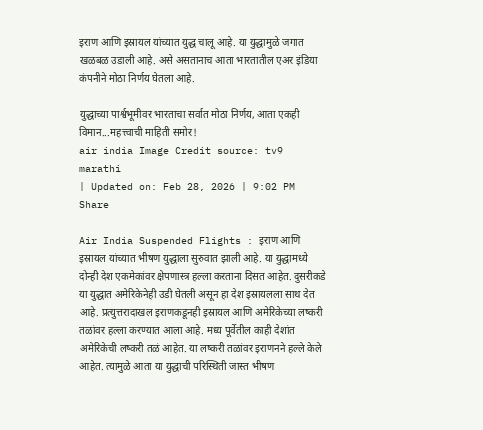इराण आणि इस्रायल यांच्यात युद्ध चालू आहे. या युद्धामुळे जगात खळबळ उडाली आहे. असे असतानाच आता भारतातील एअर इंडिया कंपनीने मोठा निर्णय घेतला आहे.

युद्धाच्या पार्श्वभूमीवर भारताचा सर्वात मोठा निर्णय, आता एकही विमान...महत्त्वाची माहिती समोर!
air india Image Credit source: tv9 marathi
| Updated on: Feb 28, 2026 | 9:02 PM
Share

Air India Suspended Flights : इराण आणि इस्रायल यांच्यात भीषण युद्धाला सुरुवात झाली आहे. या युद्धामध्ये दोन्ही देश एकमेकांवर क्षेपणास्त्र हल्ला करताना दिसत आहेत. दुसरीकडे या युद्धात अमेरिकेनेही उडी घेतली असून हा देश इस्रायलला साथ देत आहे. प्रत्युत्तरादाखल इराणकडूनही इस्रायल आणि अमेरिकेच्या लष्करी तळांवर हल्ला करण्यात आला आहे. मध्य पूर्वेतील काही देशांत अमेरिकेची लष्करी तळं आहेत. या लष्करी तळांवर इराणनने हल्ले केले आहेत. त्यामुळे आता या युद्धाची परिस्थिती जास्त भीषण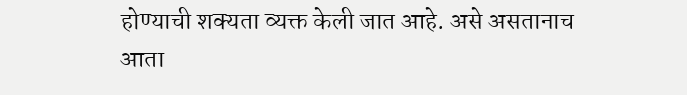होण्याची शक्यता व्यक्त केली जात आहे. असे असतानाच आता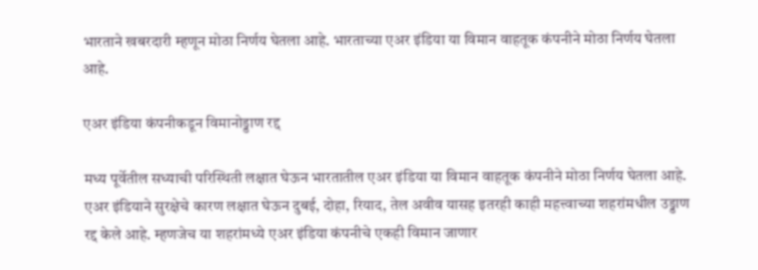भारताने खबरदारी म्हणून मोठा निर्णय घेतला आहे. भारताच्या एअर इंडिया या विमान वाहतूक कंपनीने मोठा निर्णय घेतला आहे.

एअर इंडिया कंपनीकडून विमानोड्डाण रद्द

मध्य पूर्वेतील सध्याची परिस्थिती लक्षात घेऊन भारतातील एअर इंडिया या विमान वाहतूक कंपनीने मोठा निर्णय घेतला आहे. एअर इंडियाने सुरक्षेचे कारण लक्षात घेऊन दुबई, दोहा, रियाद, तेल अवीव यासह इतरही काही महत्त्वाच्या शहरांमधील उड्डाण रद्द केले आहे. म्हणजेच या शहरांमध्ये एअर इंडिया कंपनीचे एकही विमान जाणार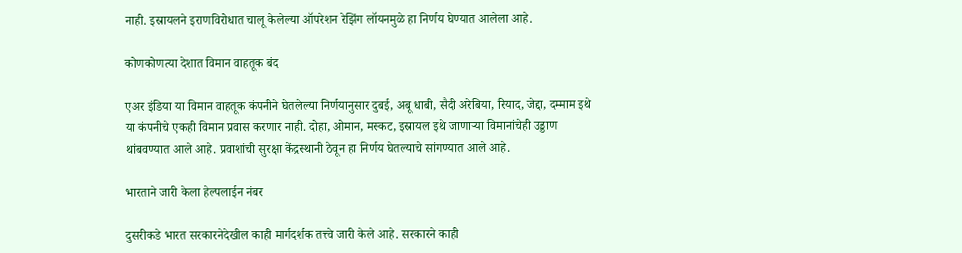नाही. इस्रायलने इराणविरोधात चालू केलेल्या ऑपरेशन रेझिंग लॉयनमुळे हा निर्णय घेण्यात आलेला आहे.

कोणकोणत्या देशात विमान वाहतूक बंद

एअर इंडिया या विमान वाहतूक कंपनीने घेतलेल्या निर्णयानुसार दुबई, अबू धाबी, सैदी अरेबिया, रियाद, जेद्दा, दम्माम इथे या कंपनीचे एकही विमान प्रवास करणार नाही. दोहा, ओमान, मस्कट, इस्रायल इथे जाणाऱ्या विमानांचेही उड्डाण थांबवण्यात आले आहे. प्रवाशांची सुरक्षा केंद्रस्थानी ठेवून हा निर्णय घेतल्याचे सांगण्यात आले आहे.

भारताने जारी केला हेल्पलाईन नंबर

दुसरीकडे भारत सरकारनेदेखील काही मार्गदर्शक तत्त्वे जारी केले आहे. सरकारने काही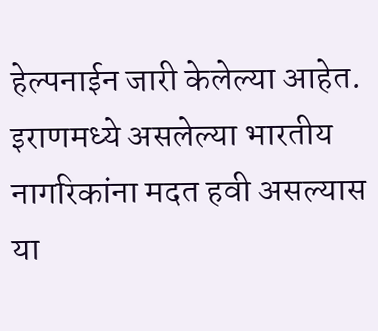हेल्पनाईन जारी केलेल्या आहेत. इराणमध्ये असलेल्या भारतीय नागरिकांना मदत हवी असल्यास या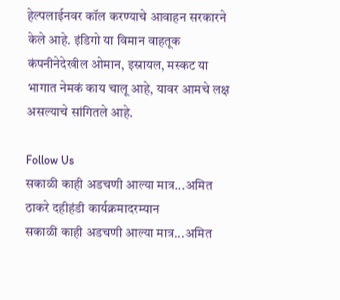हेल्पलाईनवर कॉल करण्याचे आवाहन सरकारने केले आहे. इंडिगो या विमान वाहतूक कंपनीनेदेखील ओमान, इस्रायल, मस्कट या भागात नेमकं काय चालू आहे, यावर आमचे लक्ष असल्याचे सांगितले आहे.

Follow Us
सकाळी काही अडचणी आल्या मात्र...अमित ठाकरे दहीहंडी कार्यक्रमादरम्यान
सकाळी काही अडचणी आल्या मात्र...अमित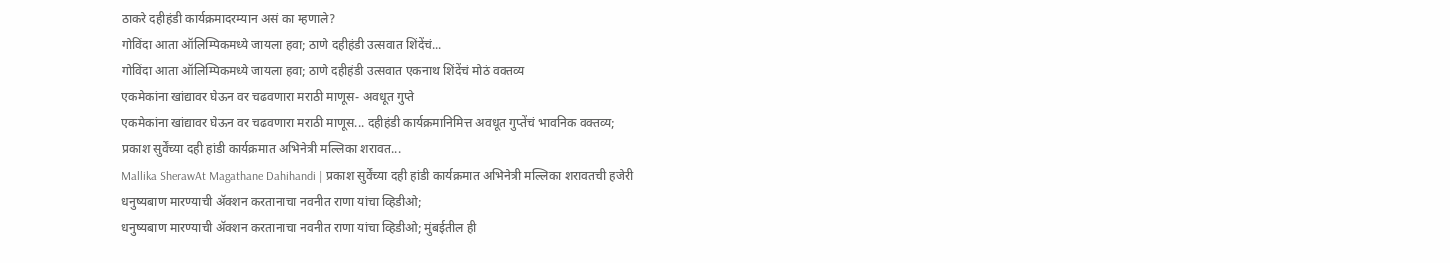ठाकरे दहीहंडी कार्यक्रमादरम्यान असं का म्हणाले?
गोविंदा आता ऑलिम्पिकमध्ये जायला हवा; ठाणे दहीहंडी उत्सवात शिंदेंचं...
गोविंदा आता ऑलिम्पिकमध्ये जायला हवा; ठाणे दहीहंडी उत्सवात एकनाथ शिंदेंचं मोठं वक्तव्य
एकमेकांना खांद्यावर घेऊन वर चढवणारा मराठी माणूस- अवधूत गुप्ते
एकमेकांना खांद्यावर घेऊन वर चढवणारा मराठी माणूस... दहीहंडी कार्यक्रमानिमित्त अवधूत गुप्तेंचं भावनिक वक्तव्य;
प्रकाश सुर्वेंच्या दही हांडी कार्यक्रमात अभिनेत्री मल्लिका शरावत...
Mallika SherawAt Magathane Dahihandi | प्रकाश सुर्वेंच्या दही हांडी कार्यक्रमात अभिनेत्री मल्लिका शरावतची हजेरी
धनुष्यबाण मारण्याची ॲक्शन करतानाचा नवनीत राणा यांचा व्हिडीओ;
धनुष्यबाण मारण्याची ॲक्शन करतानाचा नवनीत राणा यांचा व्हिडीओ; मुंबईतील ही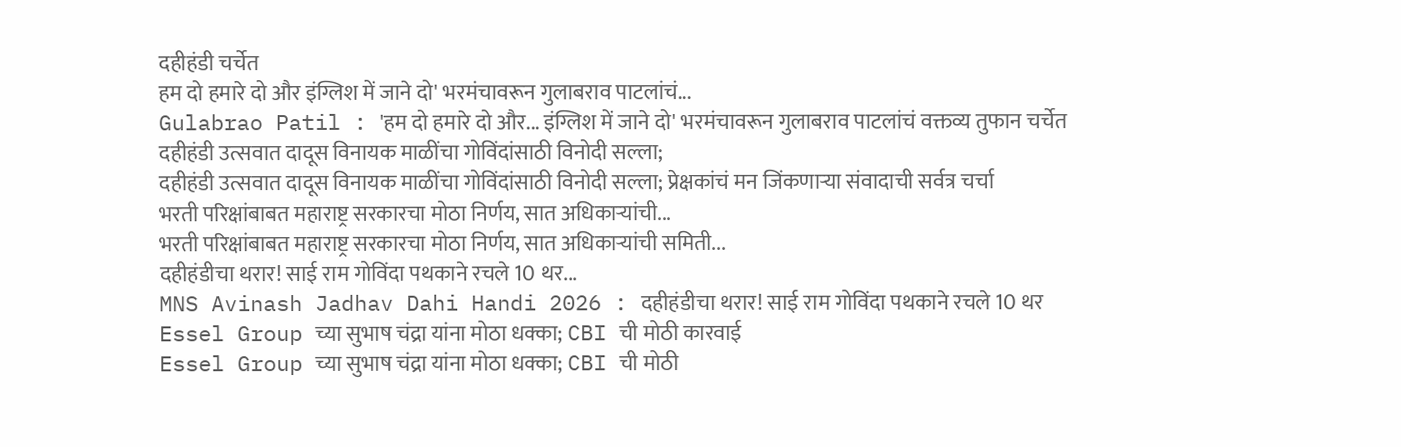दहीहंडी चर्चेत
हम दो हमारे दो और इंग्लिश में जाने दो' भरमंचावरून गुलाबराव पाटलांचं...
Gulabrao Patil : 'हम दो हमारे दो और... इंग्लिश में जाने दो' भरमंचावरून गुलाबराव पाटलांचं वक्तव्य तुफान चर्चेत
दहीहंडी उत्सवात दादूस विनायक माळींचा गोविंदांसाठी विनोदी सल्ला;
दहीहंडी उत्सवात दादूस विनायक माळींचा गोविंदांसाठी विनोदी सल्ला; प्रेक्षकांचं मन जिंकणाऱ्या संवादाची सर्वत्र चर्चा
भरती परिक्षांबाबत महाराष्ट्र सरकारचा मोठा निर्णय, सात अधिकाऱ्यांची...
भरती परिक्षांबाबत महाराष्ट्र सरकारचा मोठा निर्णय, सात अधिकाऱ्यांची समिती...
दहीहंडीचा थरार! साई राम गोविंदा पथकाने रचले 10 थर...
MNS Avinash Jadhav Dahi Handi 2026 : दहीहंडीचा थरार! साई राम गोविंदा पथकाने रचले 10 थर
Essel Group च्या सुभाष चंद्रा यांना मोठा धक्का; CBI ची मोठी कारवाई
Essel Group च्या सुभाष चंद्रा यांना मोठा धक्का; CBI ची मोठी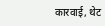कारवाई, थेट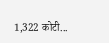1,322 कोटी...